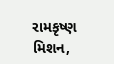રામકૃષ્ણ મિશન,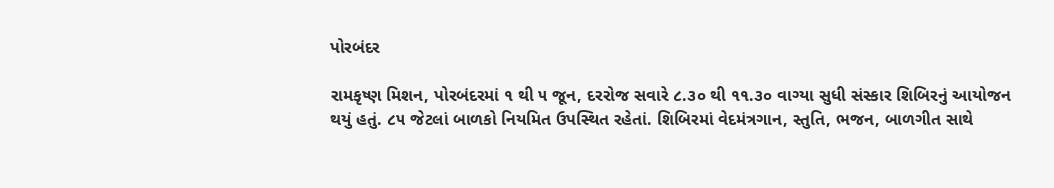પોરબંદર

રામકૃષ્ણ મિશન, પોરબંદરમાં ૧ થી ૫ જૂન, દરરોજ સવારે ૮.૩૦ થી ૧૧.૩૦ વાગ્યા સુધી સંસ્કાર શિબિરનું આયોજન થયું હતું. ૮૫ જેટલાં બાળકો નિયમિત ઉપસ્થિત રહેતાં. શિબિરમાં વેદમંત્રગાન, સ્તુતિ, ભજન, બાળગીત સાથે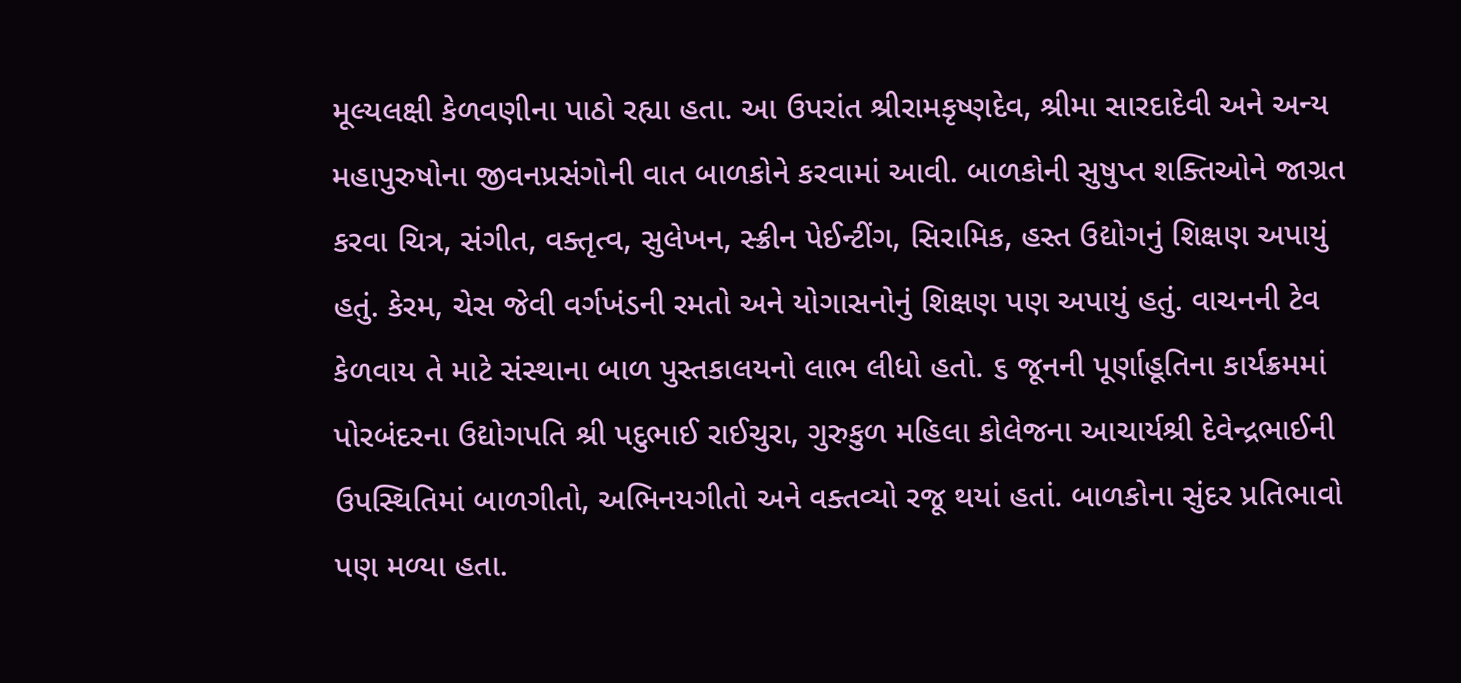મૂલ્યલક્ષી કેળવણીના પાઠો રહ્યા હતા. આ ઉપરાંત શ્રીરામકૃષ્ણદેવ, શ્રીમા સારદાદેવી અને અન્ય મહાપુરુષોના જીવનપ્રસંગોની વાત બાળકોને કરવામાં આવી. બાળકોની સુષુપ્ત શક્તિઓને જાગ્રત કરવા ચિત્ર, સંગીત, વક્તૃત્વ, સુલેખન, સ્ક્રીન પેઈન્ટીંગ, સિરામિક, હસ્ત ઉદ્યોગનું શિક્ષણ અપાયું હતું. કેરમ, ચેસ જેવી વર્ગખંડની રમતો અને યોગાસનોનું શિક્ષણ પણ અપાયું હતું. વાચનની ટેવ કેળવાય તે માટે સંસ્થાના બાળ પુસ્તકાલયનો લાભ લીધો હતો. ૬ જૂનની પૂર્ણાહૂતિના કાર્યક્રમમાં પોરબંદરના ઉદ્યોગપતિ શ્રી પદુભાઈ રાઈચુરા, ગુરુકુળ મહિલા કોલેજના આચાર્યશ્રી દેવેન્દ્રભાઈની ઉપસ્થિતિમાં બાળગીતો, અભિનયગીતો અને વક્તવ્યો રજૂ થયાં હતાં. બાળકોના સુંદર પ્રતિભાવો પણ મળ્યા હતા.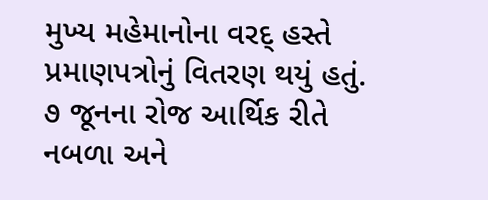મુખ્ય મહેમાનોના વરદ્‌ હસ્તે પ્રમાણપત્રોનું વિતરણ થયું હતું. ૭ જૂનના રોજ આર્થિક રીતે નબળા અને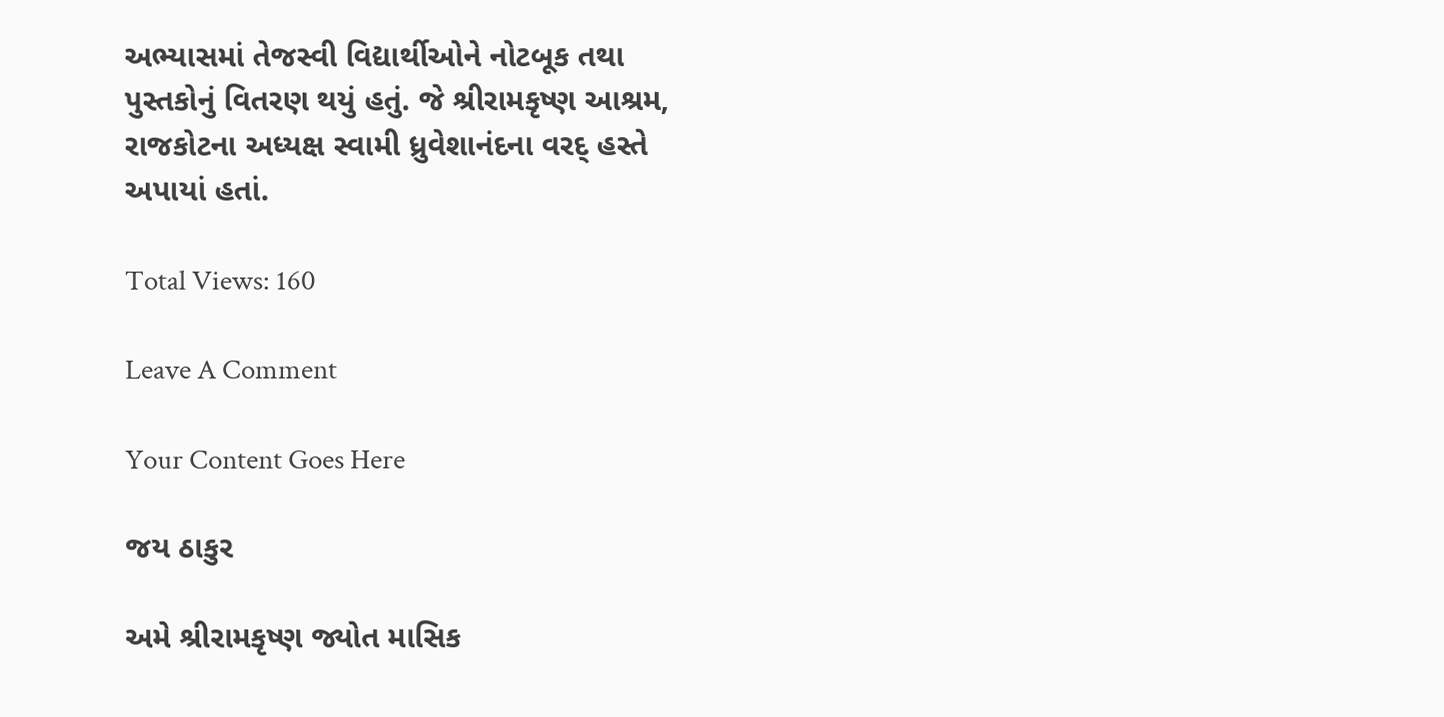અભ્યાસમાં તેજસ્વી વિદ્યાર્થીઓને નોટબૂક તથા પુસ્તકોનું વિતરણ થયું હતું. જે શ્રીરામકૃષ્ણ આશ્રમ, રાજકોટના અધ્યક્ષ સ્વામી ધ્રુવેશાનંદના વરદ્‌ હસ્તે અપાયાં હતાં.

Total Views: 160

Leave A Comment

Your Content Goes Here

જય ઠાકુર

અમે શ્રીરામકૃષ્ણ જ્યોત માસિક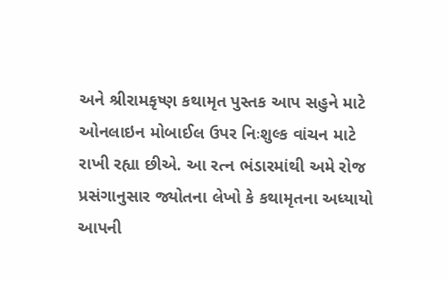અને શ્રીરામકૃષ્ણ કથામૃત પુસ્તક આપ સહુને માટે ઓનલાઇન મોબાઈલ ઉપર નિઃશુલ્ક વાંચન માટે રાખી રહ્યા છીએ. આ રત્ન ભંડારમાંથી અમે રોજ પ્રસંગાનુસાર જ્યોતના લેખો કે કથામૃતના અધ્યાયો આપની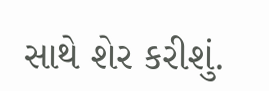સાથે શેર કરીશું.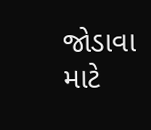જોડાવા માટે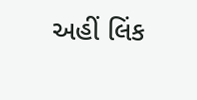અહીં લિંક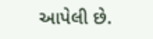આપેલી છે.